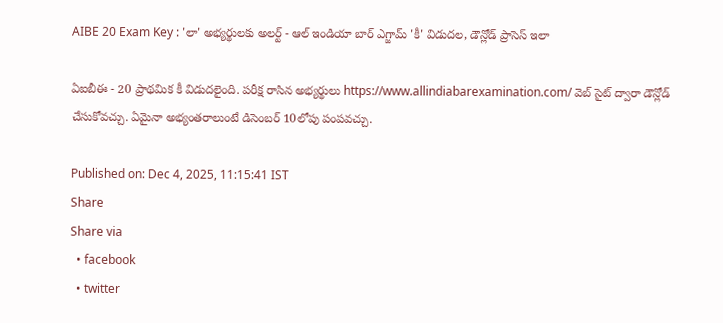AIBE 20 Exam Key : 'లా' అభ్యర్థులకు అలర్ట్ - ఆల్ ఇండియా బార్ ఎగ్జామ్ 'కీ' విడుదల, డౌన్లోడ్ ప్రాసెస్ ఇలా

ఏఐబీఈ - 20 ప్రాథమిక కీ విడుదలైంది. పరీక్ష రాసిన అభ్యర్థులు https://www.allindiabarexamination.com/ వెబ్ సైట్ ద్వారా డౌన్లోడ్ చేసుకోవచ్చు. ఏమైనా అభ్యంతరాలుంటే డిసెంబర్ 10లోపు పంపవచ్చు.

Published on: Dec 4, 2025, 11:15:41 IST
Share
Share via
  • facebook
  • twitter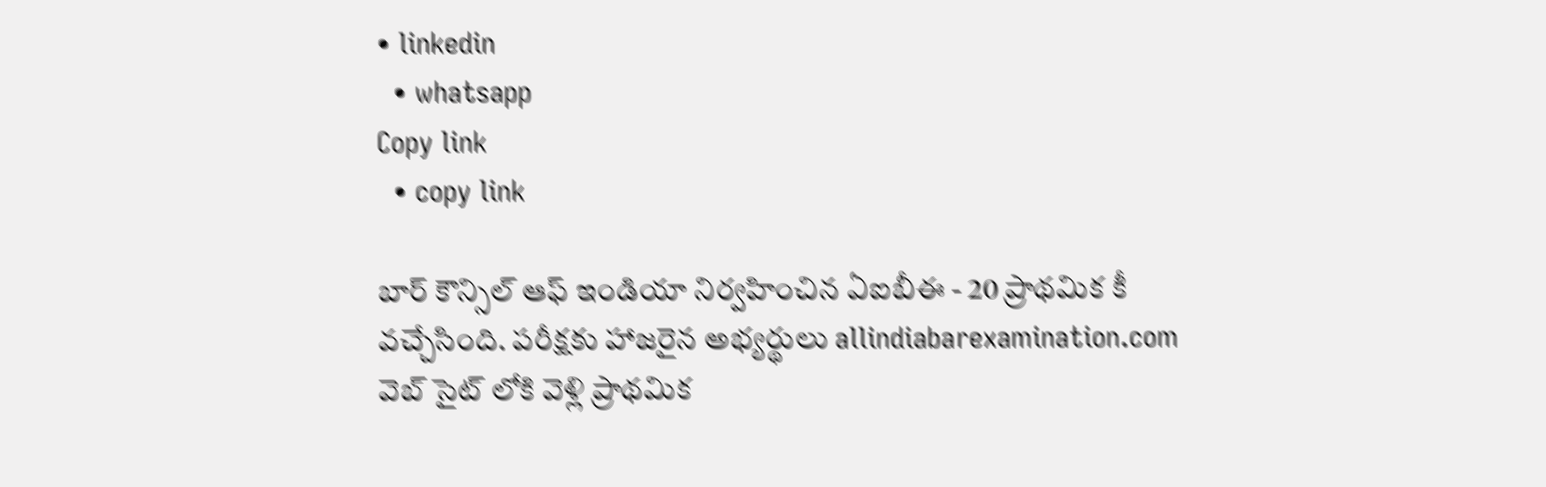• linkedin
  • whatsapp
Copy link
  • copy link

బార్ కౌన్సిల్ ఆఫ్ ఇండియా నిర్వహించిన ఏఐబీఈ - 20 ప్రాథమిక కీ వచ్చేసింది. పరీక్షకు హాజరైన అభ్యర్థులు allindiabarexamination.com వెబ్ సైట్ లోకి వెళ్లి ప్రాథమిక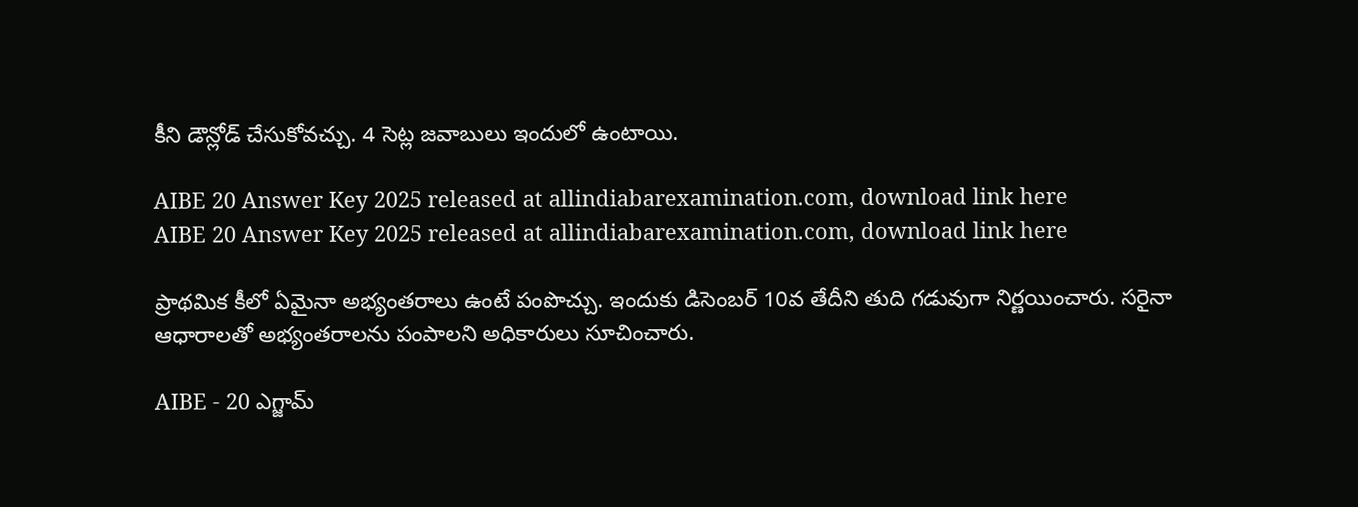కీని డౌన్లోడ్ చేసుకోవచ్చు. 4 సెట్ల జవాబులు ఇందులో ఉంటాయి.

AIBE 20 Answer Key 2025 released at allindiabarexamination.com, download link here
AIBE 20 Answer Key 2025 released at allindiabarexamination.com, download link here

ప్రాథమిక కీలో ఏమైనా అభ్యంతరాలు ఉంటే పంపొచ్చు. ఇందుకు డిసెంబర్ 10వ తేదీని తుది గడువుగా నిర్ణయించారు. సరైనా ఆధారాలతో అభ్యంతరాలను పంపాలని అధికారులు సూచించారు.

AIBE - 20 ఎగ్జామ్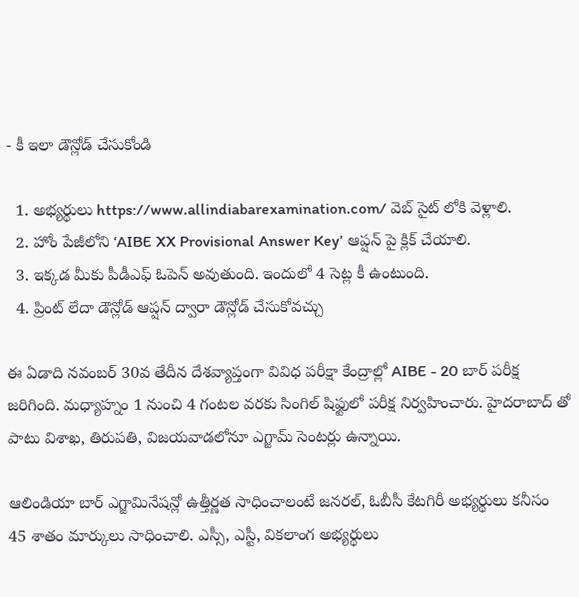- కీ ఇలా డౌన్లోడ్ చేసుకోండి

  1. అభ్యర్థులు https://www.allindiabarexamination.com/ వెబ్ సైట్ లోకి వెళ్లాలి.
  2. హోం పేజీలోని ‘AIBE XX Provisional Answer Key’ ఆప్షన్ పై క్లిక్ చేయాలి.
  3. ఇక్కడ మీకు పీడీఎఫ్ ఓపెన్ అవుతుంది. ఇందులో 4 సెట్ల కీ ఉంటుంది.
  4. ప్రింట్ లేదా డౌన్లోడ్ ఆప్షన్ ద్వారా డౌన్లోడ్ చేసుకోవచ్చు

ఈ ఏడాది నవంబర్ 30వ తేదీన దేశవ్యాప్తంగా వివిధ పరీక్షా కేంద్రాల్లో AIBE - 20 బార్ పరీక్ష జరిగింది. మధ్యాహ్నం 1 నుంచి 4 గంటల వరకు సింగిల్ షిఫ్టులో పరీక్ష నిర్వహించారు. హైదరాబాద్ తో పాటు విశాఖ, తిరుపతి, విజయవాడలోనూ ఎగ్జామ్ సెంటర్లు ఉన్నాయి.

ఆలిండియా బార్ ఎగ్జామినేషన్లో ఉత్తీర్ణత సాధించాలంటే జనరల్, ఓబీసీ కేటగిరీ అభ్యర్థులు కనీసం 45 శాతం మార్కులు సాధించాలి. ఎస్సీ, ఎస్టీ, వికలాంగ అభ్యర్థులు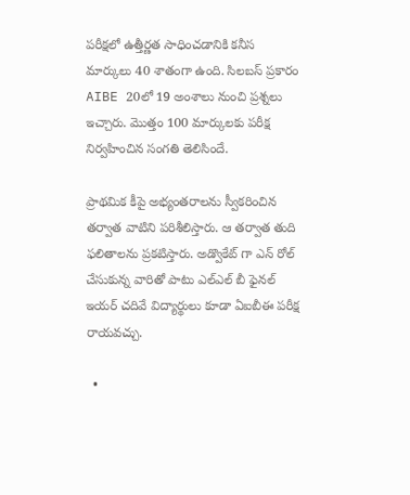పరీక్షలో ఉత్తీర్ణత సాధించడానికి కనీస మార్కులు 40 శాతంగా ఉంది. సిలబస్ ప్రకారం AIBE 20లో 19 అంశాలు నుంచి ప్రశ్నలు ఇచ్చారు. మొత్తం 100 మార్కులకు పరీక్ష నిర్వహించిన సంగతి తెలిసిందే.

ప్రాథమిక కీపై అభ్యంతరాలను స్వీకరించిన తర్వాత వాటిని పరిశీలిస్తారు. ఆ తర్వాత తుది ఫలితాలను ప్రకటిస్తారు. అడ్వొకేట్ గా ఎన్ రోల్ చేసుకున్న వారితో పాటు ఎల్ఎల్ బీ ఫైనల్ ఇయర్ చదివే విద్యార్థులు కూడా ఏఐబీఈ పరీక్ష రాయవచ్చు.

  •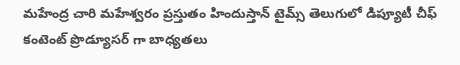మహేంద్ర చారి మహేశ్వరం ప్రస్తుతం హిందుస్తాన్ టైమ్స్ తెలుగులో డిప్యూటీ చీఫ్ కంటెంట్ ప్రొడ్యూసర్ గా బాధ్యతలు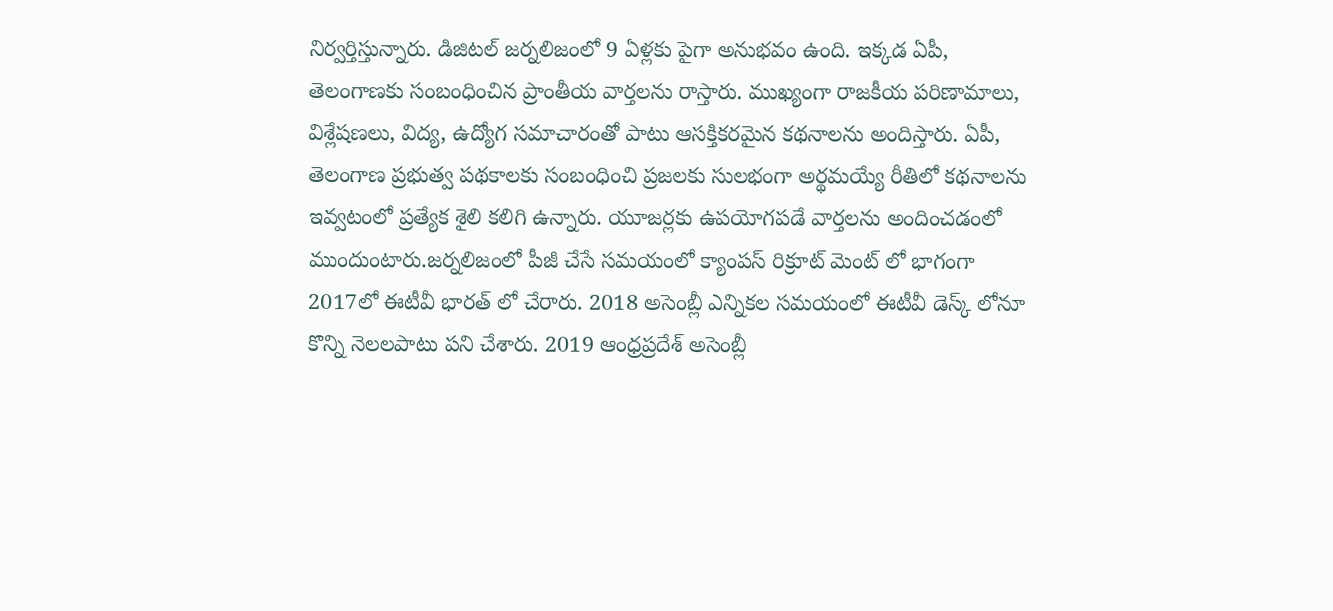నిర్వర్తిస్తున్నారు. డిజిటల్ జర్నలిజంలో 9 ఏళ్లకు పైగా అనుభవం ఉంది. ఇక్కడ ఏపీ, తెలంగాణకు సంబంధించిన ప్రాంతీయ వార్తలను రాస్తారు. ముఖ్యంగా రాజకీయ పరిణామాలు, విశ్లేషణలు, విద్య, ఉద్యోగ సమాచారంతో పాటు ఆసక్తికరమైన కథనాలను అందిస్తారు. ఏపీ, తెలంగాణ ప్రభుత్వ పథకాలకు సంబంధించి ప్రజలకు సులభంగా అర్థమయ్యే రీతిలో కథనాలను ఇవ్వటంలో ప్రత్యేక శైలి కలిగి ఉన్నారు. యూజర్లకు ఉపయోగపడే వార్తలను అందించడంలో ముందుంటారు.జర్నలిజంలో పీజీ చేసే సమయంలో క్యాంపస్ రిక్రూట్ మెంట్ లో భాగంగా 2017లో ఈటీవీ భారత్ లో చేరారు. 2018 అసెంబ్లీ ఎన్నికల సమయంలో ఈటీవీ డెస్క్ లోనూ కొన్ని నెలలపాటు పని చేశారు. 2019 ఆంధ్రప్రదేశ్ అసెంబ్లీ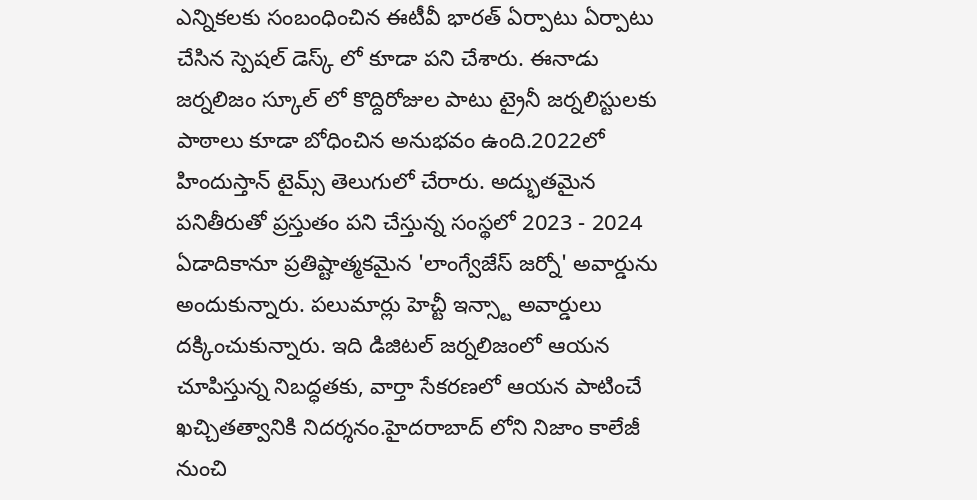ఎన్నికలకు సంబంధించిన ఈటీవీ భారత్ ఏర్పాటు ఏర్పాటు చేసిన స్పెషల్ డెస్క్ లో కూడా పని చేశారు. ఈనాడు జర్నలిజం స్కూల్ లో కొద్దిరోజుల పాటు ట్రైనీ జర్నలిస్టులకు పాఠాలు కూడా బోధించిన అనుభవం ఉంది.2022లో హిందుస్తాన్ టైమ్స్ తెలుగులో చేరారు. అద్భుతమైన పనితీరుతో ప్రస్తుతం పని చేస్తున్న సంస్థలో 2023 - 2024 ఏడాదికానూ ప్రతిష్టాత్మకమైన 'లాంగ్వేజేస్ జర్నో' అవార్డును అందుకున్నారు. పలుమార్లు హెచ్టీ ఇన్స్టా అవార్డులు దక్కించుకున్నారు. ఇది డిజిటల్ జర్నలిజంలో ఆయన చూపిస్తున్న నిబద్ధతకు, వార్తా సేకరణలో ఆయన పాటించే ఖచ్చితత్వానికి నిదర్శనం.హైదరాబాద్ లోని నిజాం కాలేజీ నుంచి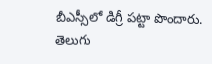బీఎస్సీలో డిగ్రీ పట్టా పొందారు. తెలుగు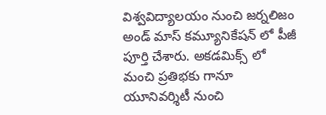విశ్వవిద్యాలయం నుంచి జర్నలిజం అండ్ మాస్ కమ్యూనికేషన్ లో పీజీ పూర్తి చేశారు. అకడమిక్స్ లో మంచి ప్రతిభకు గానూ యూనివర్శిటీ నుంచి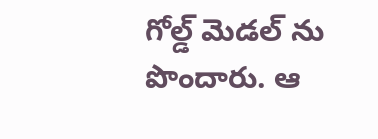గోల్డ్ మెడల్ ను పొందారు. ఆ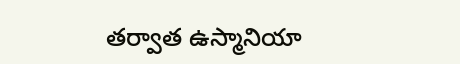తర్వాత ఉస్మానియా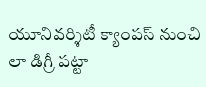యూనివర్శిటీ క్యాంపస్ నుంచి లా డిగ్రీ పట్టా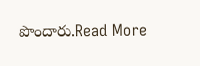పొందారు.Read More